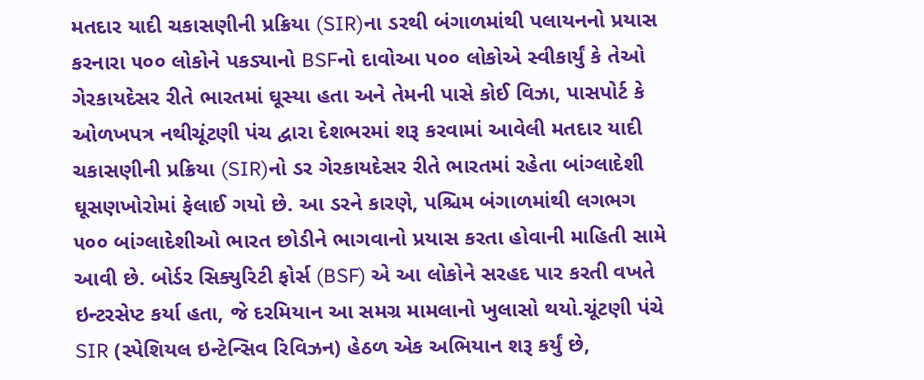મતદાર યાદી ચકાસણીની પ્રક્રિયા (SIR)ના ડરથી બંગાળમાંથી પલાયનનો પ્રયાસ કરનારા ૫૦૦ લોકોને પકડ્યાનો BSFનો દાવોઆ ૫૦૦ લોકોએ સ્વીકાર્યું કે તેઓ ગેરકાયદેસર રીતે ભારતમાં ઘૂસ્યા હતા અને તેમની પાસે કોઈ વિઝા, પાસપોર્ટ કે ઓળખપત્ર નથીચૂંટણી પંચ દ્વારા દેશભરમાં શરૂ કરવામાં આવેલી મતદાર યાદી ચકાસણીની પ્રક્રિયા (SIR)નો ડર ગેરકાયદેસર રીતે ભારતમાં રહેતા બાંગ્લાદેશી ઘૂસણખોરોમાં ફેલાઈ ગયો છે. આ ડરને કારણે, પશ્ચિમ બંગાળમાંથી લગભગ ૫૦૦ બાંગ્લાદેશીઓ ભારત છોડીને ભાગવાનો પ્રયાસ કરતા હોવાની માહિતી સામે આવી છે. બોર્ડર સિક્યુરિટી ફોર્સ (BSF) એ આ લોકોને સરહદ પાર કરતી વખતે ઇન્ટરસેપ્ટ કર્યા હતા, જે દરમિયાન આ સમગ્ર મામલાનો ખુલાસો થયો.ચૂંટણી પંચે SIR (સ્પેશિયલ ઇન્ટેન્સિવ રિવિઝન) હેઠળ એક અભિયાન શરૂ કર્યું છે,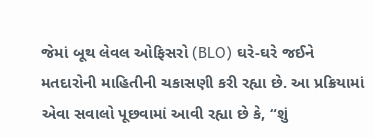જેમાં બૂથ લેવલ ઓફિસરો (BLO) ઘરે-ઘરે જઈને મતદારોની માહિતીની ચકાસણી કરી રહ્યા છે. આ પ્રક્રિયામાં એવા સવાલો પૂછવામાં આવી રહ્યા છે કે, “શું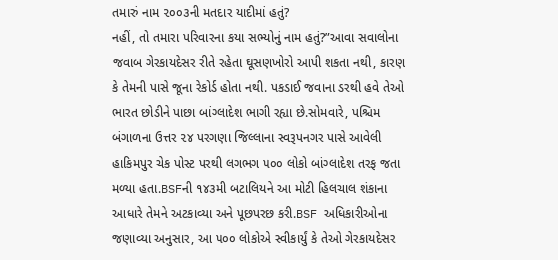તમારું નામ ૨૦૦૩ની મતદાર યાદીમાં હતું?
નહીં, તો તમારા પરિવારના કયા સભ્યોનું નામ હતું?”આવા સવાલોના જવાબ ગેરકાયદેસર રીતે રહેતા ઘૂસણખોરો આપી શકતા નથી, કારણ કે તેમની પાસે જૂના રેકોર્ડ હોતા નથી. પકડાઈ જવાના ડરથી હવે તેઓ ભારત છોડીને પાછા બાંગ્લાદેશ ભાગી રહ્યા છે.સોમવારે, પશ્ચિમ બંગાળના ઉત્તર ૨૪ પરગણા જિલ્લાના સ્વરૂપનગર પાસે આવેલી હાકિમપુર ચેક પોસ્ટ પરથી લગભગ ૫૦૦ લોકો બાંગ્લાદેશ તરફ જતા મળ્યા હતા.BSFની ૧૪૩મી બટાલિયને આ મોટી હિલચાલ શંકાના આધારે તેમને અટકાવ્યા અને પૂછપરછ કરી.BSF અધિકારીઓના જણાવ્યા અનુસાર, આ ૫૦૦ લોકોએ સ્વીકાર્યું કે તેઓ ગેરકાયદેસર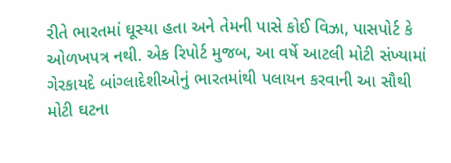રીતે ભારતમાં ઘૂસ્યા હતા અને તેમની પાસે કોઈ વિઝા, પાસપોર્ટ કે ઓળખપત્ર નથી. એક રિપોર્ટ મુજબ, આ વર્ષે આટલી મોટી સંખ્યામાં ગેરકાયદે બાંગ્લાદેશીઓનું ભારતમાંથી પલાયન કરવાની આ સૌથી મોટી ઘટના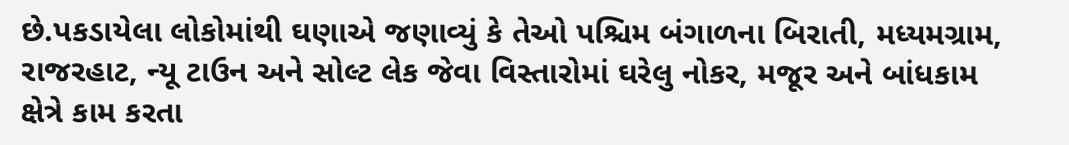છે.પકડાયેલા લોકોમાંથી ઘણાએ જણાવ્યું કે તેઓ પશ્ચિમ બંગાળના બિરાતી, મધ્યમગ્રામ, રાજરહાટ, ન્યૂ ટાઉન અને સોલ્ટ લેક જેવા વિસ્તારોમાં ઘરેલુ નોકર, મજૂર અને બાંધકામ ક્ષેત્રે કામ કરતા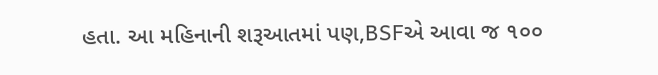હતા. આ મહિનાની શરૂઆતમાં પણ,BSFએ આવા જ ૧૦૦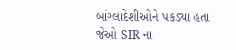બાંગ્લાદેશીઓને પકડ્યા હતા જેઓ SIR ના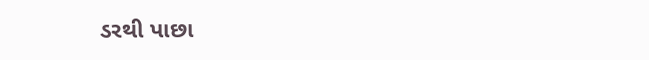ડરથી પાછા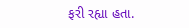ફરી રહ્યા હતા.